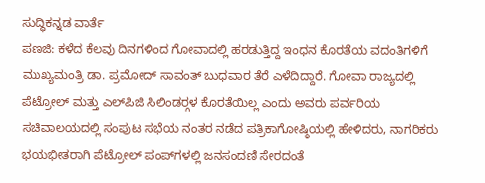ಸುದ್ಧಿಕನ್ನಡ ವಾರ್ತೆ
ಪಣಜಿ: ಕಳೆದ ಕೆಲವು ದಿನಗಳಿಂದ ಗೋವಾದಲ್ಲಿ ಹರಡುತ್ತಿದ್ದ ಇಂಧನ ಕೊರತೆಯ ವದಂತಿಗಳಿಗೆ ಮುಖ್ಯಮಂತ್ರಿ ಡಾ. ಪ್ರಮೋದ್ ಸಾವಂತ್ ಬುಧವಾರ ತೆರೆ ಎಳೆದಿದ್ದಾರೆ. ಗೋವಾ ರಾಜ್ಯದಲ್ಲಿ ಪೆಟ್ರೋಲ್ ಮತ್ತು ಎಲ್‍ಪಿಜಿ ಸಿಲಿಂಡರ್‍ಗಳ ಕೊರತೆಯಿಲ್ಲ ಎಂದು ಅವರು ಪರ್ವರಿಯ ಸಚಿವಾಲಯದಲ್ಲಿ ಸಂಪುಟ ಸಭೆಯ ನಂತರ ನಡೆದ ಪತ್ರಿಕಾಗೋಷ್ಠಿಯಲ್ಲಿ ಹೇಳಿದರು, ನಾಗರಿಕರು ಭಯಭೀತರಾಗಿ ಪೆಟ್ರೋಲ್ ಪಂಪ್‍ಗಳಲ್ಲಿ ಜನಸಂದಣಿ ಸೇರದಂತೆ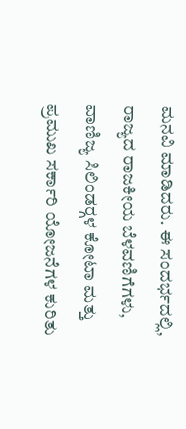ಮನವಿ ಮಾಡಿದರು. ಈ ಸಂದರ್ಭದಲ್ಲಿ, ರಾಜ್ಯದ ರಾಜಕೀಯ ಬೆಳವಣಿಗೆಗಳು, ವಾಣಿಜ್ಯ ಸಿಲಿಂಡರ್‍ಗಳ ಕೋಟಾ ಮತ್ತು ಪ್ರಮುಖ ಸರ್ಕಾರಿ ಯೋಜನೆಗಳ ಕುರಿತು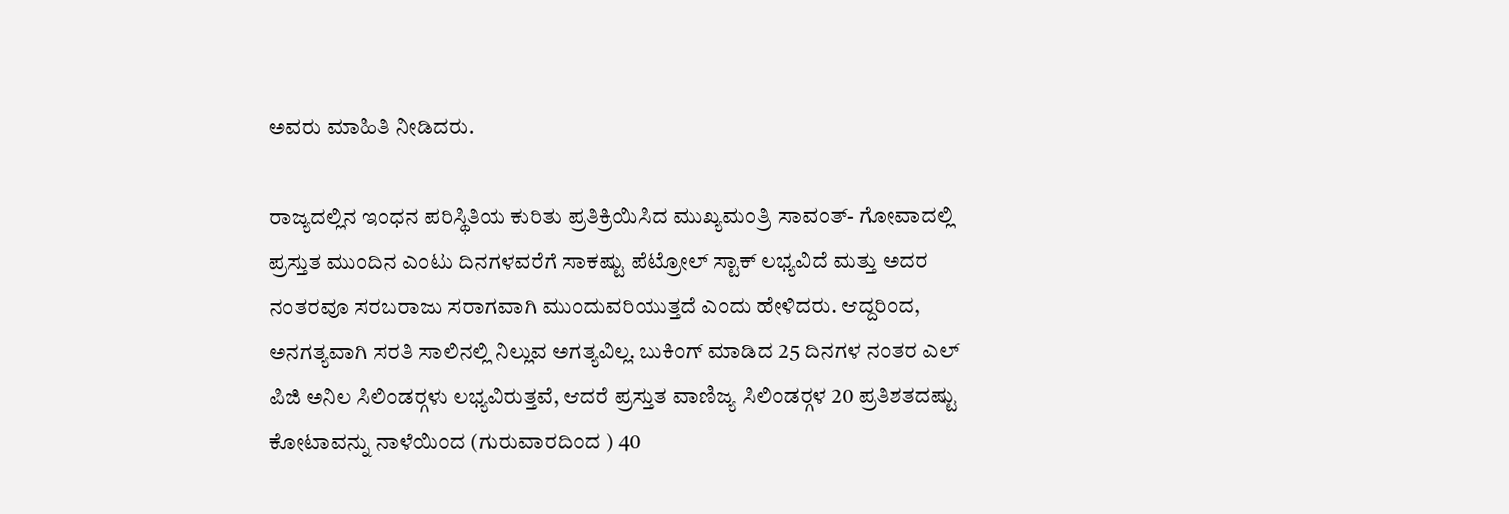ಅವರು ಮಾಹಿತಿ ನೀಡಿದರು.

ರಾಜ್ಯದಲ್ಲಿನ ಇಂಧನ ಪರಿಸ್ಥಿತಿಯ ಕುರಿತು ಪ್ರತಿಕ್ರಿಯಿಸಿದ ಮುಖ್ಯಮಂತ್ರಿ ಸಾವಂತ್- ಗೋವಾದಲ್ಲಿ ಪ್ರಸ್ತುತ ಮುಂದಿನ ಎಂಟು ದಿನಗಳವರೆಗೆ ಸಾಕಷ್ಟು ಪೆಟ್ರೋಲ್ ಸ್ಟಾಕ್ ಲಭ್ಯವಿದೆ ಮತ್ತು ಅದರ ನಂತರವೂ ಸರಬರಾಜು ಸರಾಗವಾಗಿ ಮುಂದುವರಿಯುತ್ತದೆ ಎಂದು ಹೇಳಿದರು. ಆದ್ದರಿಂದ, ಅನಗತ್ಯವಾಗಿ ಸರತಿ ಸಾಲಿನಲ್ಲಿ ನಿಲ್ಲುವ ಅಗತ್ಯವಿಲ್ಲ. ಬುಕಿಂಗ್ ಮಾಡಿದ 25 ದಿನಗಳ ನಂತರ ಎಲ್ ಪಿಜಿ ಅನಿಲ ಸಿಲಿಂಡರ್‍ಗಳು ಲಭ್ಯವಿರುತ್ತವೆ, ಆದರೆ ಪ್ರಸ್ತುತ ವಾಣಿಜ್ಯ ಸಿಲಿಂಡರ್‍ಗಳ 20 ಪ್ರತಿಶತದಷ್ಟು ಕೋಟಾವನ್ನು ನಾಳೆಯಿಂದ (ಗುರುವಾರದಿಂದ ) 40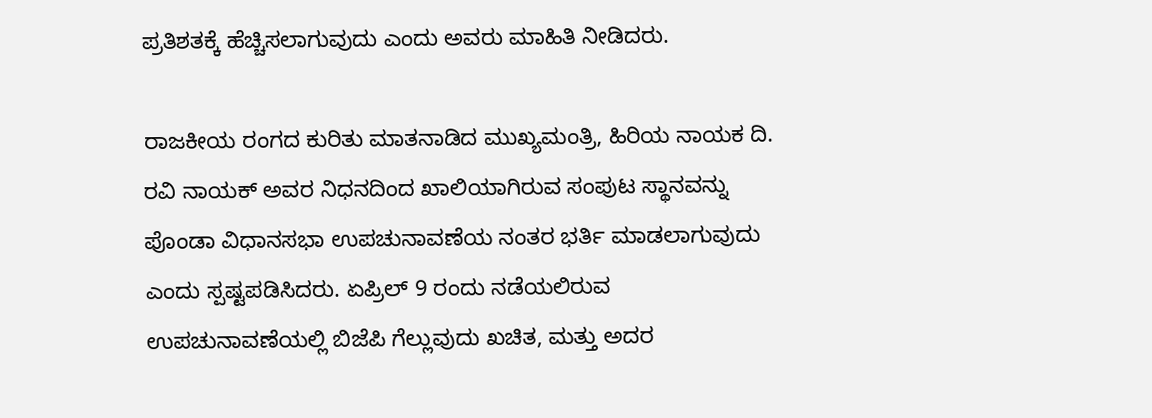ಪ್ರತಿಶತಕ್ಕೆ ಹೆಚ್ಚಿಸಲಾಗುವುದು ಎಂದು ಅವರು ಮಾಹಿತಿ ನೀಡಿದರು.

ರಾಜಕೀಯ ರಂಗದ ಕುರಿತು ಮಾತನಾಡಿದ ಮುಖ್ಯಮಂತ್ರಿ, ಹಿರಿಯ ನಾಯಕ ದಿ. ರವಿ ನಾಯಕ್ ಅವರ ನಿಧನದಿಂದ ಖಾಲಿಯಾಗಿರುವ ಸಂಪುಟ ಸ್ಥಾನವನ್ನು ಪೊಂಡಾ ವಿಧಾನಸಭಾ ಉಪಚುನಾವಣೆಯ ನಂತರ ಭರ್ತಿ ಮಾಡಲಾಗುವುದು ಎಂದು ಸ್ಪಷ್ಟಪಡಿಸಿದರು. ಏಪ್ರಿಲ್ 9 ರಂದು ನಡೆಯಲಿರುವ ಉಪಚುನಾವಣೆಯಲ್ಲಿ ಬಿಜೆಪಿ ಗೆಲ್ಲುವುದು ಖಚಿತ, ಮತ್ತು ಅದರ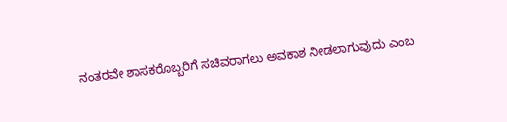ನಂತರವೇ ಶಾಸಕರೊಬ್ಬರಿಗೆ ಸಚಿವರಾಗಲು ಅವಕಾಶ ನೀಡಲಾಗುವುದು ಎಂಬ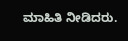ಮಾಹಿತಿ ನೀಡಿದರು.